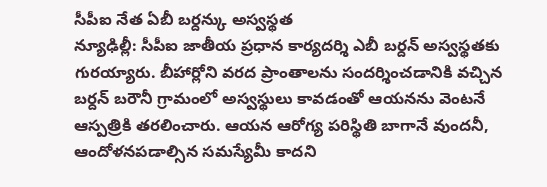సీపీఐ నేత ఏబీ బర్దన్కు అస్వస్థత
న్యూఢిల్లీ: సీపీఐ జాతీయ ప్రధాన కార్యదర్శి ఎబీ బర్దన్ అస్వస్థతకు గురయ్యారు. బీహార్లోని వరద ప్రాంతాలను సందర్శించడానికి వచ్చిన బర్దన్ బరౌనీ గ్రామంలో అస్వస్థులు కావడంతో ఆయనను వెంటనే ఆస్పత్రికి తరలించారు. ఆయన ఆరోగ్య పరిస్థితి బాగానే వుందనీ, ఆందోళనపడాల్సిన సమస్యేమీ కాదని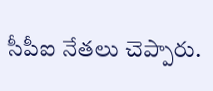సీపీఐ నేతలు చెప్పారు.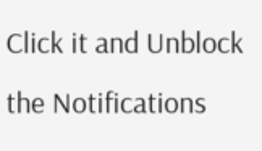Click it and Unblock the Notifications